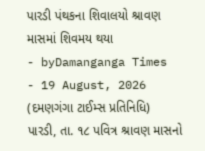પારડી પંથકના શિવાલયો શ્રાવણ માસમાં શિવમય થયા
- byDamanganga Times
- 19 August, 2026
(દમણગંગા ટાઈમ્સ પ્રતિનિધિ)
પારડી, તા. ૧૮ પવિત્ર શ્રાવણ માસનો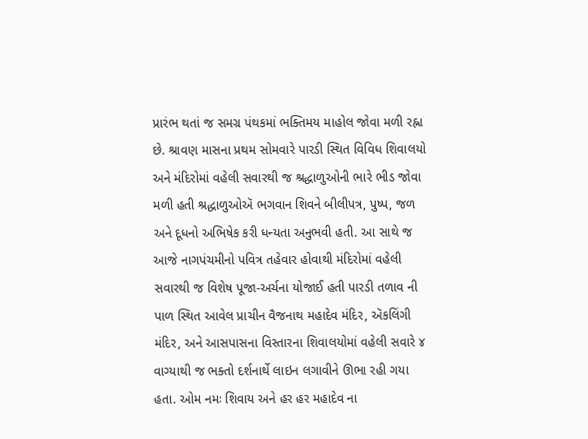પ્રારંભ થતાં જ સમગ્ર પંથકમાં ભક્તિમય માહોલ જોવા મળી રહ્ના છે. શ્રાવણ માસના પ્રથમ સોમવારે પારડી સ્થિત વિવિધ શિવાલયો અને મંદિરોમાં વહેલી સવારથી જ શ્રદ્ધાળુઓની ભારે ભીડ જોવા મળી હતી શ્રદ્ધાળુઓઍ ભગવાન શિવને બીલીપત્ર, પુષ્પ, જળ અને દૂધનો અભિષેક કરી ધન્યતા અનુભવી હતી. આ સાથે જ આજે નાગપંચમીનો પવિત્ર તહેવાર હોવાથી મંદિરોમાં વહેલી સવારથી જ વિશેષ પૂજા-અર્ચના યોજાઈ હતી પારડી તળાવ ની પાળ સ્થિત આવેલ પ્રાચીન વૈજનાથ મહાદેવ મંદિર, ઍકલિંગી મંદિર, અને આસપાસના વિસ્તારના શિવાલયોમાં વહેલી સવારે ૪ વાગ્યાથી જ ભક્તો દર્શનાર્થે લાઇન લગાવીને ઊભા રહી ગયા હતા. ઓમ નમઃ શિવાય અને હર હર મહાદેવ ના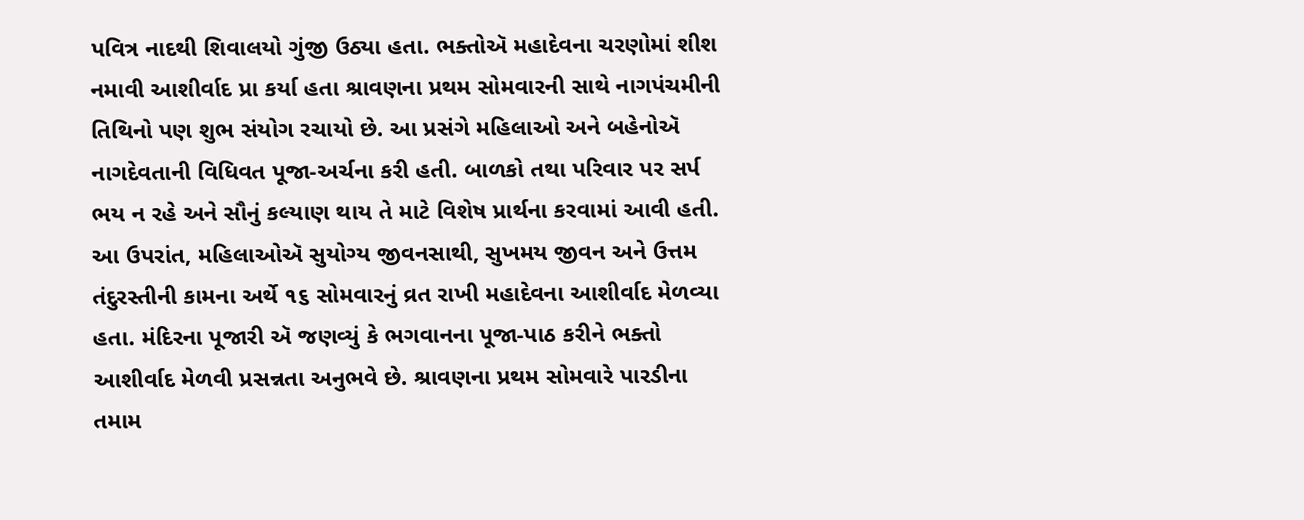પવિત્ર નાદથી શિવાલયો ગુંજી ઉઠ્યા હતા. ભક્તોઍ મહાદેવના ચરણોમાં શીશ નમાવી આશીર્વાદ પ્રા કર્યા હતા શ્રાવણના પ્રથમ સોમવારની સાથે નાગપંચમીની તિથિનો પણ શુભ સંયોગ રચાયો છે. આ પ્રસંગે મહિલાઓ અને બહેનોઍ નાગદેવતાની વિધિવત પૂજા-અર્ચના કરી હતી. બાળકો તથા પરિવાર પર સર્પ ભય ન રહે અને સૌનું કલ્યાણ થાય તે માટે વિશેષ પ્રાર્થના કરવામાં આવી હતી. આ ઉપરાંત, મહિલાઓઍ સુયોગ્ય જીવનસાથી, સુખમય જીવન અને ઉત્તમ તંદુરસ્તીની કામના અર્થે ૧૬ સોમવારનું વ્રત રાખી મહાદેવના આશીર્વાદ મેળવ્યા હતા. મંદિરના પૂજારી ઍ જણવ્યું કે ભગવાનના પૂજા-પાઠ કરીને ભક્તો આશીર્વાદ મેળવી પ્રસન્નતા અનુભવે છે. શ્રાવણના પ્રથમ સોમવારે પારડીના તમામ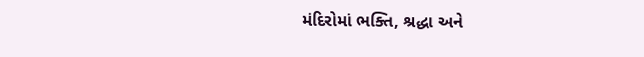મંદિરોમાં ભક્તિ, શ્રદ્ધા અને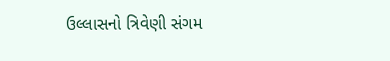ઉલ્લાસનો ત્રિવેણી સંગમ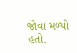જોવા મળ્યો હતો.